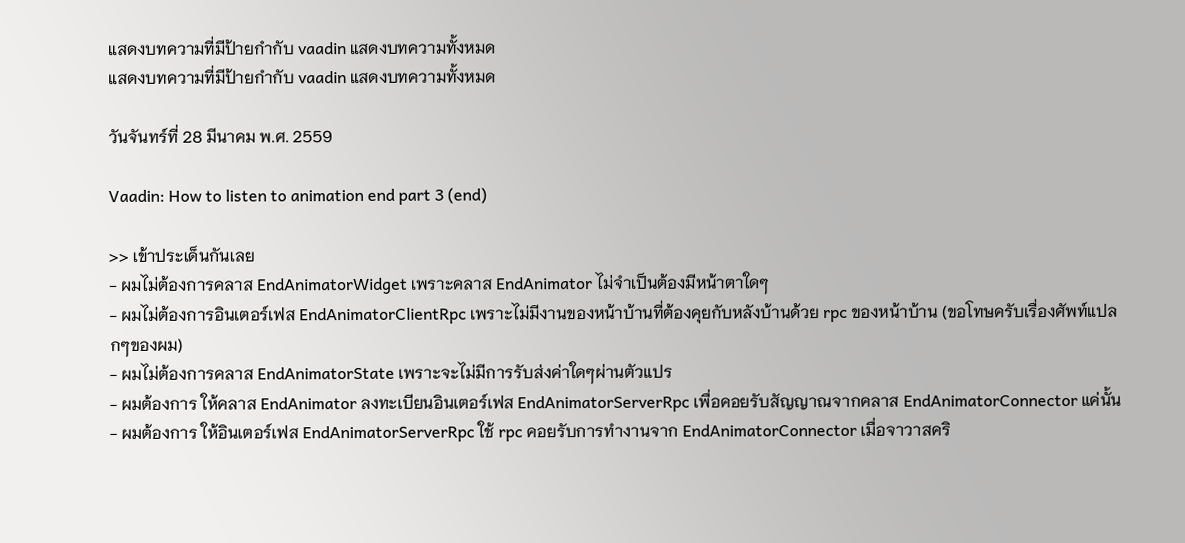แสดงบทความที่มีป้ายกำกับ vaadin แสดงบทความทั้งหมด
แสดงบทความที่มีป้ายกำกับ vaadin แสดงบทความทั้งหมด

วันจันทร์ที่ 28 มีนาคม พ.ศ. 2559

Vaadin: How to listen to animation end part 3 (end)

>> เข้าประเด็นกันเลย
- ผมไม่ต้องการคลาส EndAnimatorWidget เพราะคลาส EndAnimator ไม่จำเป็นต้องมีหน้าตาใดๆ
- ผมไม่ต้องการอินเตอร์เฟส EndAnimatorClientRpc เพราะไม่มีงานของหน้าบ้านที่ต้องคุยกับหลังบ้านด้วย rpc ของหน้าบ้าน (ขอโทษครับเรื่องศัพท์แปลกๆของผม)
- ผมไม่ต้องการคลาส EndAnimatorState เพราะจะไม่มีการรับส่งค่าใดๆผ่านตัวแปร
- ผมต้องการ ให้คลาส EndAnimator ลงทะเบียนอินเตอร์เฟส EndAnimatorServerRpc เพื่อคอยรับสัญญาณจากคลาส EndAnimatorConnector แค่นั้น
- ผมต้องการ ให้อินเตอร์เฟส EndAnimatorServerRpc ใช้ rpc คอยรับการทำงานจาก EndAnimatorConnector เมื่อจาวาสคริ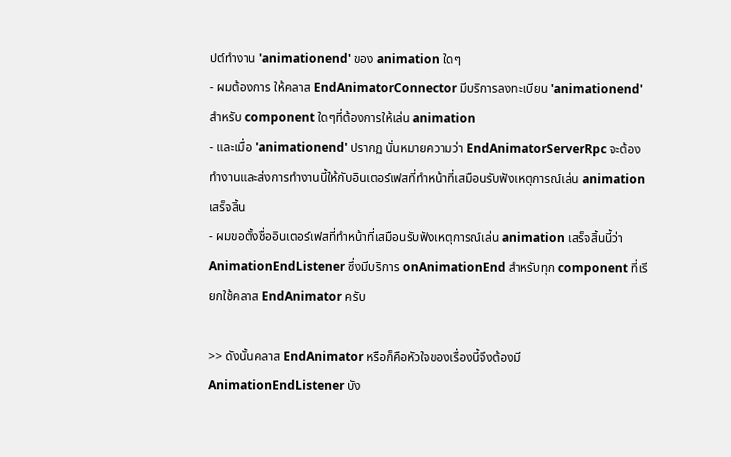ปต์ทำงาน 'animationend' ของ animation ใดๆ
- ผมต้องการ ให้คลาส EndAnimatorConnector มีบริการลงทะเบียน 'animationend' สำหรับ component ใดๆที่ต้องการให้เล่น animation
- และเมื่อ 'animationend' ปรากฏ นั่นหมายความว่า EndAnimatorServerRpc จะต้องทำงานและส่งการทำงานนี้ให้กับอินเตอร์เฟสที่ทำหน้าที่เสมือนรับฟังเหตุการณ์เล่น animation เสร็จสิ้น
- ผมขอตั้งชื่ออินเตอร์เฟสที่ทำหน้าที่เสมือนรับฟังเหตุการณ์เล่น animation เสร็จสิ้นนี้ว่า AnimationEndListener ซึ่งมีบริการ onAnimationEnd สำหรับทุก component ที่เรียกใช้คลาส EndAnimator ครับ

>> ดังนั้นคลาส EndAnimator หรือก็คือหัวใจของเรื่องนี้จึงต้องมี AnimationEndListener บัง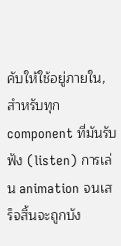คับให้ใช้อยู่ภายใน, สำหรับทุก component ที่มันรับฟัง (listen) การเล่น animation จนเสร็จสิ้นจะถูกบัง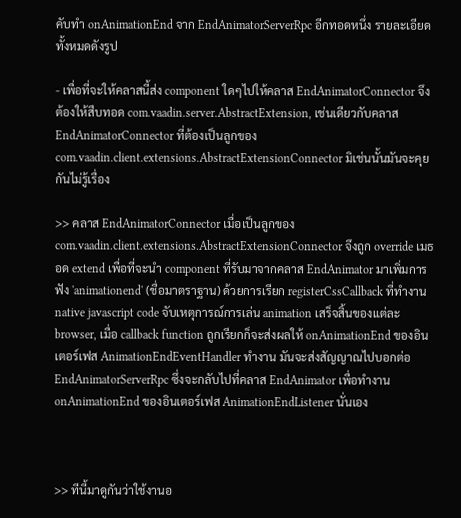คับทำ onAnimationEnd จาก EndAnimatorServerRpc อีกทอดหนึ่ง รายละเอียดทั้งหมดดังรูป

- เพื่อที่จะให้คลาสนี้ส่ง component ใดๆไปให้คลาส EndAnimatorConnector จึงต้องให้สืบทอด com.vaadin.server.AbstractExtension, เช่นเดียวกับคลาส EndAnimatorConnector ที่ต้องเป็นลูกของ com.vaadin.client.extensions.AbstractExtensionConnector มิเช่นนั้นมันจะคุยกันไม่รู้เรื่อง

>> คลาส EndAnimatorConnector เมื่อเป็นลูกของ com.vaadin.client.extensions.AbstractExtensionConnector จึงถูก override เมธอด extend เพื่อที่จะนำ component ที่รับมาจากคลาส EndAnimator มาเพิ่มการฟัง 'animationend' (ชื่อมาตราฐาน) ด้วยการเรียก registerCssCallback ที่ทำงาน native javascript code จับเหตุการณ์การเล่น animation เสร็จสิ้นของแต่ละ browser, เมื่อ callback function ถูกเรียกก็จะส่งผลให้ onAnimationEnd ของอินเตอร์เฟส AnimationEndEventHandler ทำงาน มันจะส่งสัญญาณไปบอกต่อ EndAnimatorServerRpc ซึ่งจะกลับไปที่คลาส EndAnimator เพื่อทำงาน onAnimationEnd ของอินเตอร์เฟส AnimationEndListener นั่นเอง



>> ทีนี้มาดูกันว่าใช้งานอ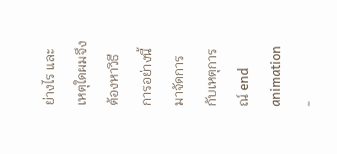ย่างไร และเหตุใดผมจึงต้องหาวิธีการอย่างนี้มาจัดการกับเหตุการณ์ end animation
-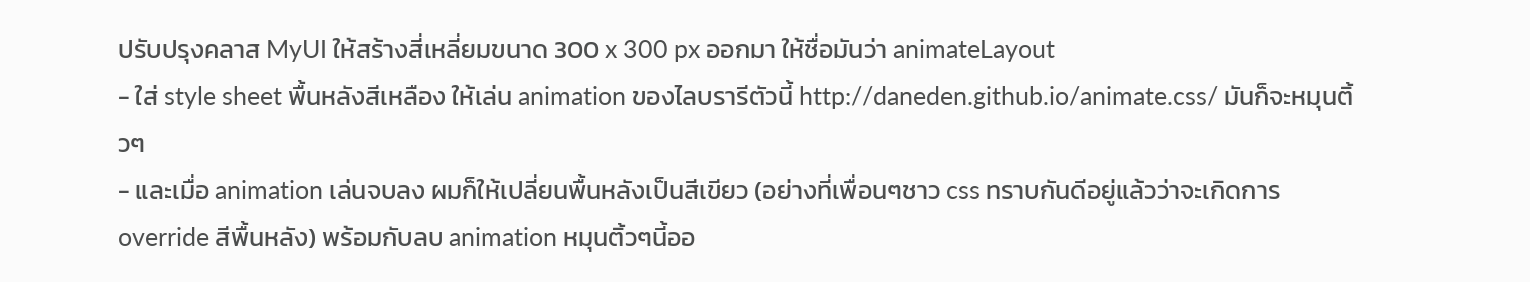ปรับปรุงคลาส MyUI ให้สร้างสี่เหลี่ยมขนาด 300 x 300 px ออกมา ให้ชื่อมันว่า animateLayout
- ใส่ style sheet พื้นหลังสีเหลือง ให้เล่น animation ของไลบรารีตัวนี้ http://daneden.github.io/animate.css/ มันก็จะหมุนติ้วๆ
- และเมื่อ animation เล่นจบลง ผมก็ให้เปลี่ยนพื้นหลังเป็นสีเขียว (อย่างที่เพื่อนๆชาว css ทราบกันดีอยู่แล้วว่าจะเกิดการ override สีพื้นหลัง) พร้อมกับลบ animation หมุนติ้วๆนี้ออ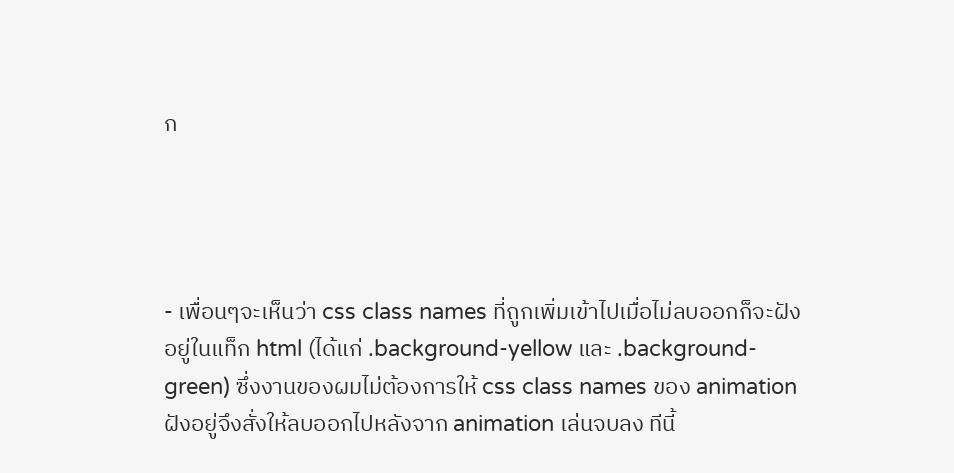ก




- เพื่อนๆจะเห็นว่า css class names ที่ถูกเพิ่มเข้าไปเมื่อไม่ลบออกก็จะฝังอยู่ในแท็ก html (ได้แก่ .background-yellow และ .background-green) ซึ่งงานของผมไม่ต้องการให้ css class names ของ animation ฝังอยู่จึงสั่งให้ลบออกไปหลังจาก animation เล่นจบลง ทีนี้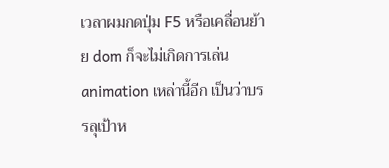เวลาผมกดปุ่ม F5 หรือเคลื่อนย้าย dom ก็จะไม่เกิดการเล่น animation เหล่านี้อีก เป็นว่าบรรลุเป้าห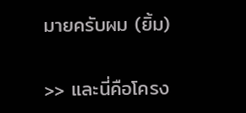มายครับผม (ยิ้ม)

>> และนี่คือโครง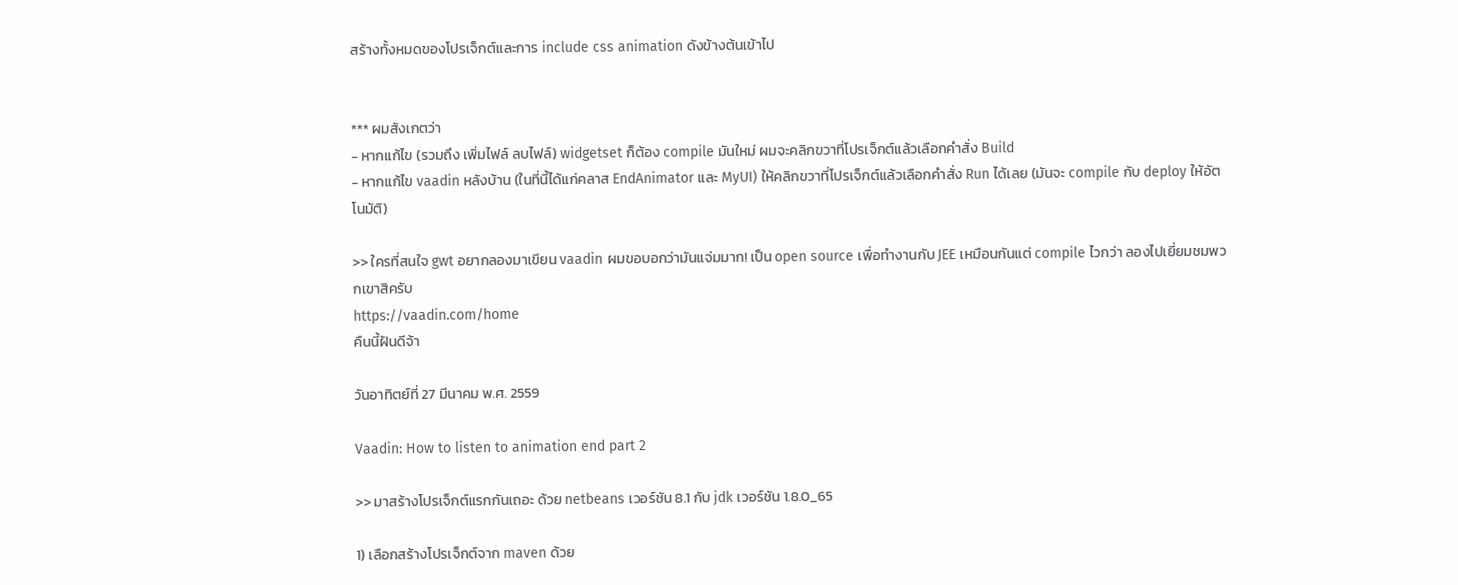สร้างทั้งหมดของโปรเจ็กต์และการ include css animation ดังข้างต้นเข้าไป


*** ผมสังเกตว่า
- หากแก้ไข (รวมถึง เพิ่มไฟล์ ลบไฟล์) widgetset ก็ต้อง compile มันใหม่ ผมจะคลิกขวาที่โปรเจ็กต์แล้วเลือกคำสั่ง Build
- หากแก้ไข vaadin หลังบ้าน (ในที่นี้ได้แก่คลาส EndAnimator และ MyUI) ให้คลิกขวาที่โปรเจ็กต์แล้วเลือกคำสั่ง Run ได้เลย (มันจะ compile กับ deploy ให้อัตโนมัติ)

>> ใครที่สนใจ gwt อยากลองมาเขียน vaadin ผมขอบอกว่ามันแจ่มมาก! เป็น open source เพื่อทำงานกับ JEE เหมือนกันแต่ compile ไวกว่า ลองไปเยี่ยมชมพวกเขาสิครับ
https://vaadin.com/home
คืนนี้ฝันดีจ้า

วันอาทิตย์ที่ 27 มีนาคม พ.ศ. 2559

Vaadin: How to listen to animation end part 2

>> มาสร้างโปรเจ็กต์แรกกันเถอะ ด้วย netbeans เวอร์ชัน 8.1 กับ jdk เวอร์ชัน 1.8.0_65

1) เลือกสร้างโปรเจ็กต์จาก maven ด้วย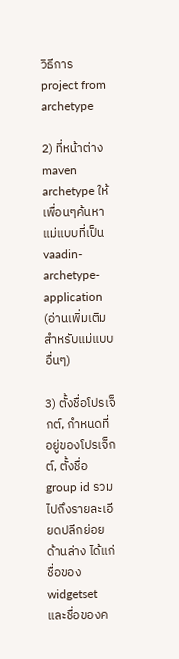วิธีการ project from archetype

2) ที่หน้าต่าง maven archetype ให้เพื่อนๆค้นหาแม่แบบที่เป็น vaadin-archetype-application (อ่านเพิ่มเติมสำหรับแม่แบบอื่นๆ)

3) ตั้งชื่อโปรเจ็กต์, กำหนดที่อยู่ของโปรเจ็กต์, ตั้งชื่อ group id รวมไปถึงรายละเอียดปลีกย่อยด้านล่าง ได้แก่ ชื่อของ widgetset และชื่อของค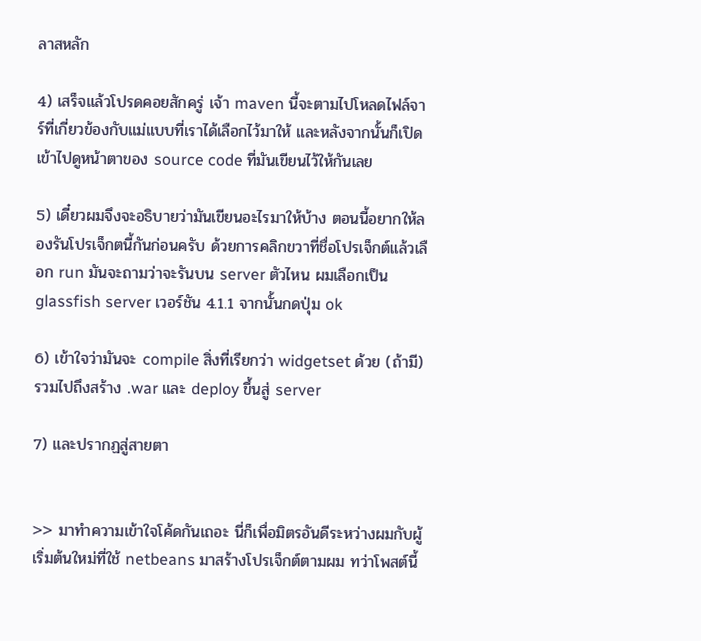ลาสหลัก

4) เสร็จแล้วโปรดคอยสักครู่ เจ้า maven นี้จะตามไปโหลดไฟล์จาร์ที่เกี่ยวข้องกับแม่แบบที่เราได้เลือกไว้มาให้ และหลังจากนั้นก็เปิดเข้าไปดูหน้าตาของ source code ที่มันเขียนไว้ให้กันเลย

5) เดี๋ยวผมจึงจะอธิบายว่ามันเขียนอะไรมาให้บ้าง ตอนนี้อยากให้ลองรันโปรเจ็กตนี้กันก่อนครับ ด้วยการคลิกขวาที่ชื่อโปรเจ็กต์แล้วเลือก run มันจะถามว่าจะรันบน server ตัวไหน ผมเลือกเป็น glassfish server เวอร์ชัน 4.1.1 จากนั้นกดปุ่ม ok

6) เข้าใจว่ามันจะ compile สิ่งที่เรียกว่า widgetset ด้วย (ถ้ามี) รวมไปถึงสร้าง .war และ deploy ขึ้นสู่ server

7) และปรากฏสู่สายตา


>> มาทำความเข้าใจโค้ดกันเถอะ นี่ก็เพื่อมิตรอันดีระหว่างผมกับผู้เริ่มต้นใหม่ที่ใช้ netbeans มาสร้างโปรเจ็กต์ตามผม ทว่าโพสต์นี้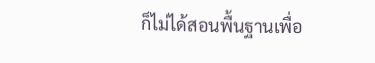ก็ไม่ได้สอนพื้นฐานเพื่อ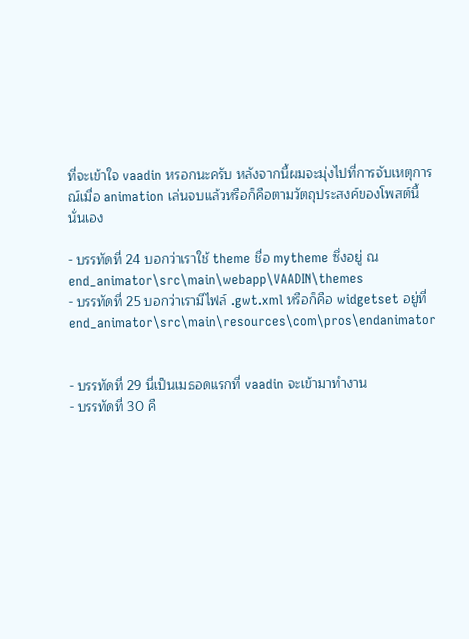ที่จะเข้าใจ vaadin หรอกนะครับ หลังจากนี้ผมจะมุ่งไปที่การจับเหตุการณ์เมื่อ animation เล่นจบแล้วหรือก็คือตามวัตถุประสงค์ของโพสต์นี้นั่นเอง

- บรรทัดที่ 24 บอกว่าเราใช้ theme ชื่อ mytheme ซึ่งอยู่ ณ end_animator\src\main\webapp\VAADIN\themes
- บรรทัดที่ 25 บอกว่าเรามีไฟล์ .gwt.xml หรือก็คือ widgetset อยู่ที่ end_animator\src\main\resources\com\pros\endanimator


- บรรทัดที่ 29 นี่เป็นเมธอดแรกที่ vaadin จะเข้ามาทำงาน
- บรรทัดที่ 30 คื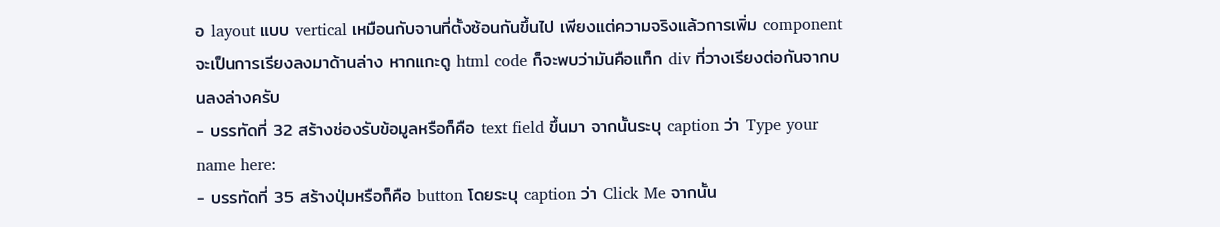อ layout แบบ vertical เหมือนกับจานที่ตั้งซ้อนกันขึ้นไป เพียงแต่ความจริงแล้วการเพิ่ม component จะเป็นการเรียงลงมาด้านล่าง หากแกะดู html code ก็จะพบว่ามันคือแท็ก div ที่วางเรียงต่อกันจากบนลงล่างครับ
- บรรทัดที่ 32 สร้างช่องรับข้อมูลหรือก็คือ text field ขึ้นมา จากนั้นระบุ caption ว่า Type your name here:
- บรรทัดที่ 35 สร้างปุ่มหรือก็คือ button โดยระบุ caption ว่า Click Me จากนั้น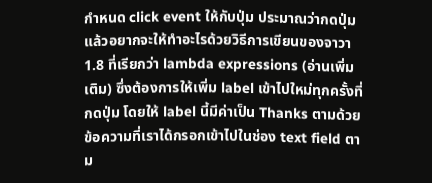กำหนด click event ให้กับปุ่ม ประมาณว่ากดปุ่มแล้วอยากจะให้ทำอะไรด้วยวิธีการเขียนของจาวา 1.8 ที่เรียกว่า lambda expressions (อ่านเพิ่มเติม) ซึ่งต้องการให้เพิ่ม label เข้าไปใหม่ทุกครั้งที่กดปุ่ม โดยให้ label นี้มีค่าเป็น Thanks ตามด้วยข้อความที่เราได้กรอกเข้าไปในช่อง text field ตาม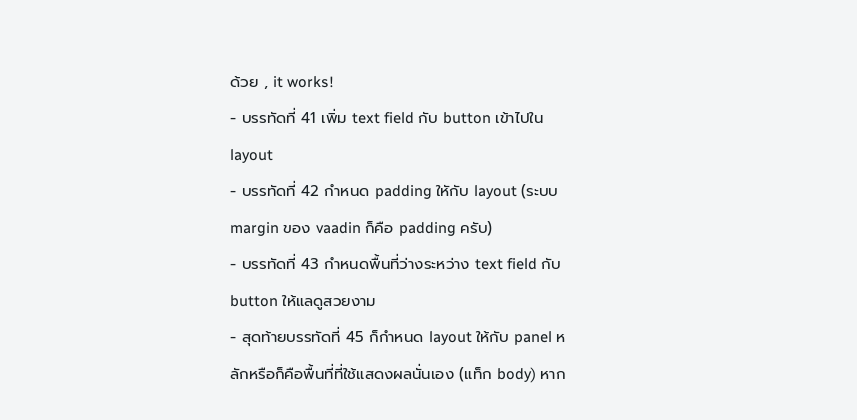ด้วย , it works!
- บรรทัดที่ 41 เพิ่ม text field กับ button เข้าไปใน layout
- บรรทัดที่ 42 กำหนด padding ใหักับ layout (ระบบ margin ของ vaadin ก็คือ padding ครับ)
- บรรทัดที่ 43 กำหนดพื้นที่ว่างระหว่าง text field กับ button ให้แลดูสวยงาม
- สุดท้ายบรรทัดที่ 45 ก็กำหนด layout ให้กับ panel หลักหรือก็คือพื้นที่ที่ใช้แสดงผลนั่นเอง (แท็ก body) หาก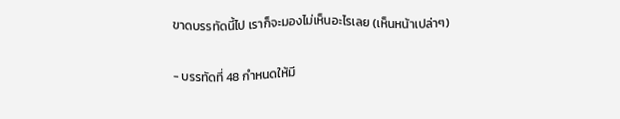ขาดบรรทัดนี้ไป เราก็จะมองไม่เห็นอะไรเลย (เห็นหน้าเปล่าๆ)


- บรรทัดที่ 48 กำหนดให้มี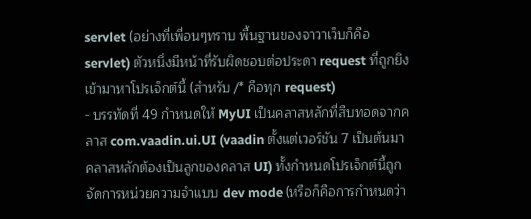servlet (อย่างที่เพื่อนๆทราบ พื้นฐานของจาวาเว็บก็คือ servlet) ตัวหนึ่งมีหน้าที่รับผิดชอบต่อประดา request ที่ถูกยิงเข้ามาหาโปรเจ็กต์นี้ (สำหรับ /* คือทุก request)
- บรรทัดที่ 49 กำหนดให้ MyUI เป็นคลาสหลักที่สืบทอดจากคลาส com.vaadin.ui.UI (vaadin ตั้งแต่เวอร์ชัน 7 เป็นต้นมาคลาสหลักต้องเป็นลูกของคลาส UI) ทั้งกำหนดโปรเจ็กต์นี้ถูกจัดการหน่วยความจำแบบ dev mode (หรือก็คือการกำหนดว่า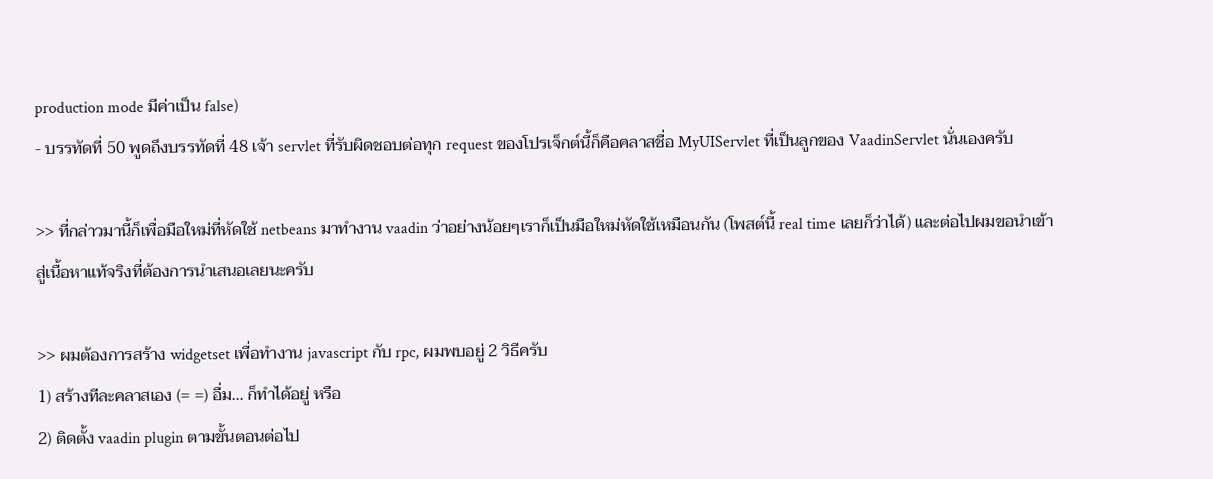production mode มีค่าเป็น false)
- บรรทัดที่ 50 พูดถึงบรรทัดที่ 48 เจ้า servlet ที่รับผิดชอบต่อทุก request ของโปรเจ็กต์นี้ก็คือคลาสชื่อ MyUIServlet ที่เป็นลูกของ VaadinServlet นั่นเองครับ

>> ที่กล่าวมานี้ก็เพื่อมือใหม่ที่หัดใช้ netbeans มาทำงาน vaadin ว่าอย่างน้อยๆเราก็เป็นมือใหม่หัดใช้เหมือนกัน (โพสต์นี้ real time เลยก็ว่าได้) และต่อไปผมขอนำเข้าสู่เนื้อหาแท้จริงที่ต้องการนำเสนอเลยนะครับ

>> ผมต้องการสร้าง widgetset เพื่อทำงาน javascript กับ rpc, ผมพบอยู่ 2 วิธีครับ
1) สร้างทีละคลาสเอง (= =) อื่ม... ก็ทำได้อยู่ หรือ
2) ติดตั้ง vaadin plugin ตามขั้นตอนต่อไป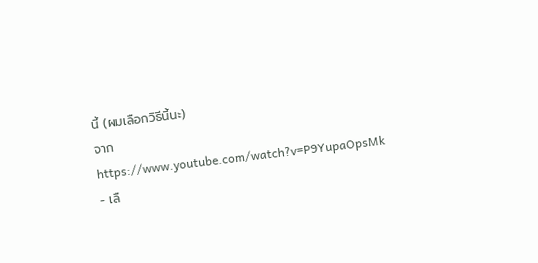นี้ (ผมเลือกวิธีนี้นะ)
จาก https://www.youtube.com/watch?v=P9YupaOpsMk
- เลื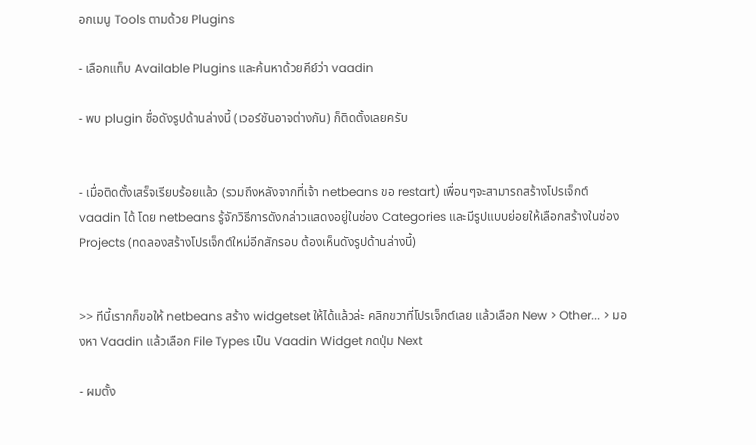อกเมนู Tools ตามด้วย Plugins

- เลือกแท็บ Available Plugins และค้นหาด้วยคีย์ว่า vaadin

- พบ plugin ชื่อดังรูปด้านล่างนี้ (เวอร์ชันอาจต่างกัน) ก็ติดตั้งเลยครับ


- เมื่อติดตั้งเสร็จเรียบร้อยแล้ว (รวมถึงหลังจากที่เจ้า netbeans ขอ restart) เพื่อนๆจะสามารถสร้างโปรเจ็กต์ vaadin ได้ โดย netbeans รู้จักวิธีการดังกล่าวแสดงอยู่ในช่อง Categories และมีรูปแบบย่อยให้เลือกสร้างในช่อง Projects (ทดลองสร้างโปรเจ็กต์ใหม่อีกสักรอบ ต้องเห็นดังรูปด้านล่างนี้)


>> ทีนี้เรากก็ขอให้ netbeans สร้าง widgetset ให้ได้แล้วล่ะ คลิกขวาที่โปรเจ็กต์เลย แล้วเลือก New > Other... > มองหา Vaadin แล้วเลือก File Types เป็น Vaadin Widget กดปุ่ม Next

- ผมตั้ง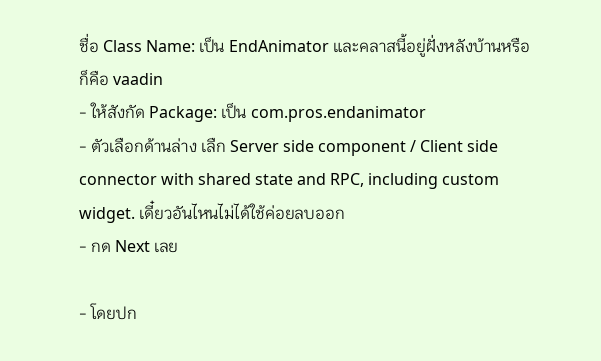ชื่อ Class Name: เป็น EndAnimator และคลาสนี้อยู่ฝั่งหลังบ้านหรือก็คือ vaadin
- ให้สังกัด Package: เป็น com.pros.endanimator
- ตัวเลือกด้านล่าง เลืก Server side component / Client side connector with shared state and RPC, including custom widget. เดี๋ยวอันไหนไม่ได้ใช้ค่อยลบออก
- กด Next เลย

- โดยปก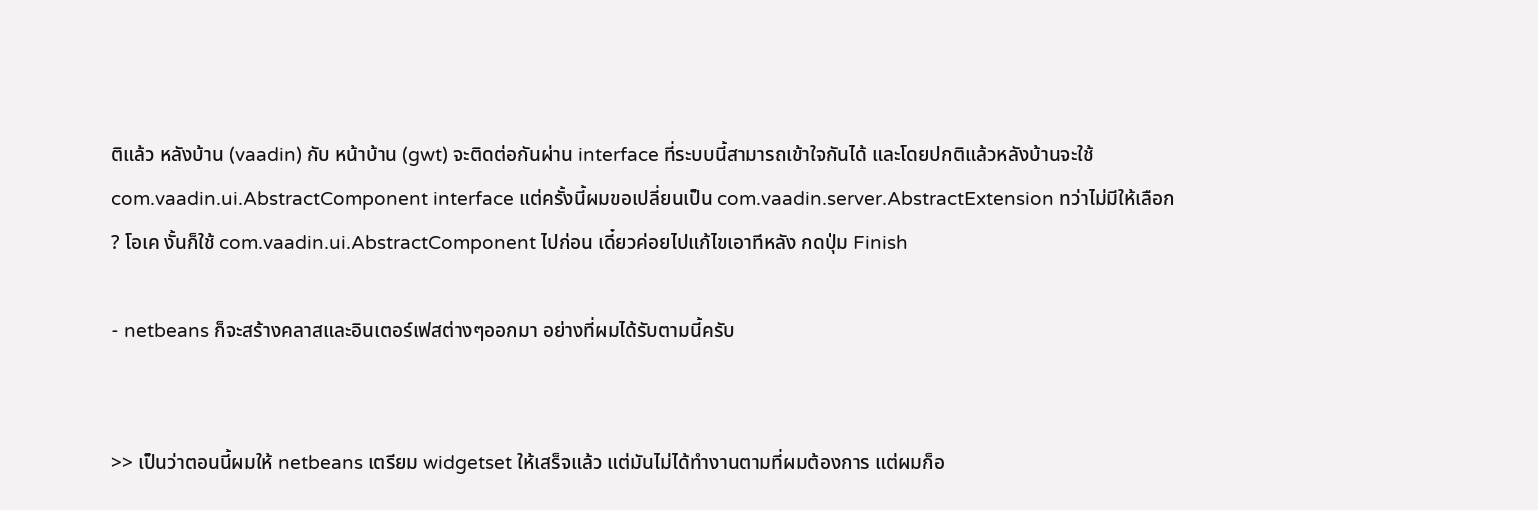ติแล้ว หลังบ้าน (vaadin) กับ หน้าบ้าน (gwt) จะติดต่อกันผ่าน interface ที่ระบบนี้สามารถเข้าใจกันได้ และโดยปกติแล้วหลังบ้านจะใช้ com.vaadin.ui.AbstractComponent interface แต่ครั้งนี้ผมขอเปลี่ยนเป็น com.vaadin.server.AbstractExtension ทว่าไม่มีให้เลือก ? โอเค งั้นก็ใช้ com.vaadin.ui.AbstractComponent ไปก่อน เดี๋ยวค่อยไปแก้ไขเอาทีหลัง กดปุ่ม Finish

- netbeans ก็จะสร้างคลาสและอินเตอร์เฟสต่างๆออกมา อย่างที่ผมได้รับตามนี้ครับ


>> เป็นว่าตอนนี้ผมให้ netbeans เตรียม widgetset ให้เสร็จแล้ว แต่มันไม่ได้ทำงานตามที่ผมต้องการ แต่ผมก็อ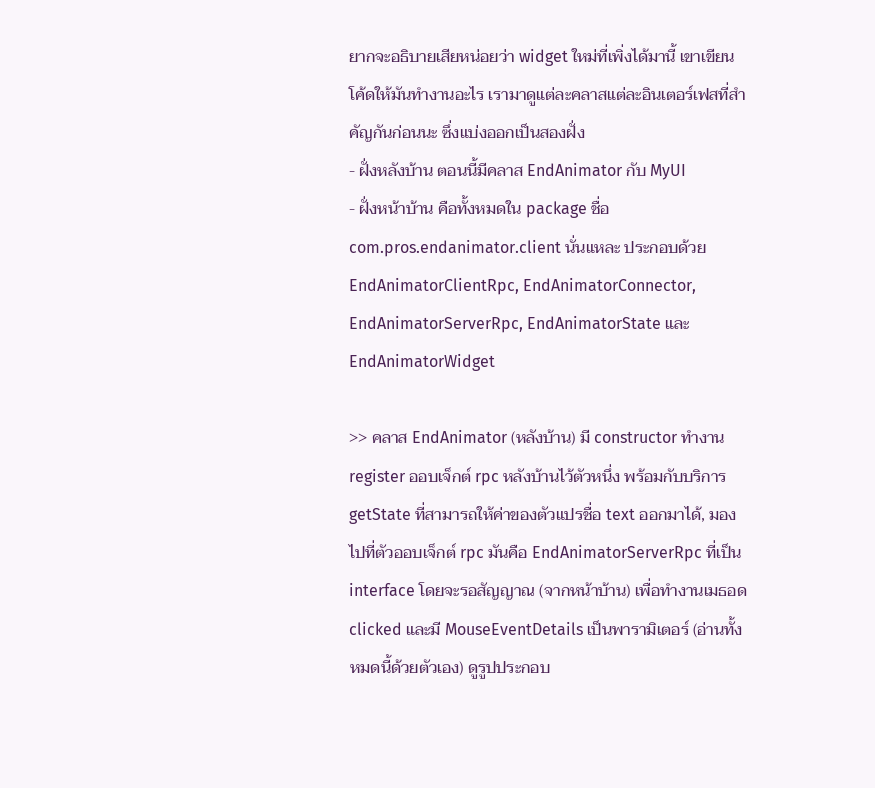ยากจะอธิบายเสียหน่อยว่า widget ใหม่ที่เพิ่งได้มานี้ เขาเขียนโค้ดให้มันทำงานอะไร เรามาดูแต่ละคลาสแต่ละอินเตอร์เฟสที่สำคัญกันก่อนนะ ซึ่งแบ่งออกเป็นสองฝั่ง
- ฝั่งหลังบ้าน ตอนนี้มีคลาส EndAnimator กับ MyUI
- ฝั่งหน้าบ้าน คือทั้งหมดใน package ชื่อ com.pros.endanimator.client นั่นแหละ ประกอบด้วย EndAnimatorClientRpc, EndAnimatorConnector, EndAnimatorServerRpc, EndAnimatorState และ EndAnimatorWidget

>> คลาส EndAnimator (หลังบ้าน) มี constructor ทำงาน register ออบเจ็กต์ rpc หลังบ้านไว้ตัวหนึ่ง พร้อมกับบริการ getState ที่สามารถให้ค่าของตัวแปรชื่อ text ออกมาได้, มองไปที่ตัวออบเจ็กต์ rpc มันคือ EndAnimatorServerRpc ที่เป็น interface โดยจะรอสัญญาณ (จากหน้าบ้าน) เพื่อทำงานเมธอด clicked และมี MouseEventDetails เป็นพารามิเตอร์ (อ่านทั้งหมดนี้ด้วยตัวเอง) ดูรูปประกอบ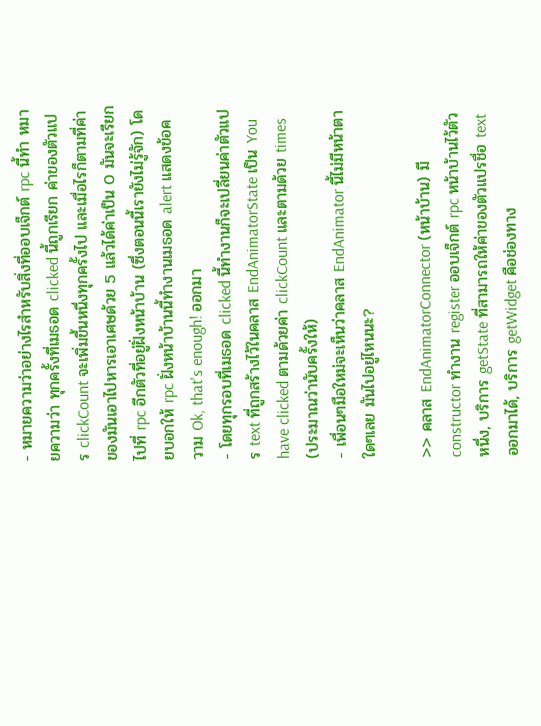- หมายความว่าอย่างไรสำหรับสิ่งที่ออบเจ็กต์ rpc นี้ทำ หมายความว่า ทุกครั้งที่เมธอด clicked นี้ถูกเรียก ค่าของตัวแปร clickCount จะเพิ่มขึ้นหนึ่งทุกครั้งไป และเมื่อไรก็ตามที่ค่าของมันเอาไปหารเอาเศษด้วย 5 แล้วได้ค่าเป็น 0 มันจะเรียกไปที่ rpc อีกตัวที่อยู่ฝั่งหน้าบ้าน (ซึ่งตอนนี้เรายังไม่รู้จัก) โดยบอกให้ rpc ฝั่งหน้าบ้านนี้ทำงานเมธอด alert แสดงข้อความ Ok, that's enough! ออกมา
- โดยทุกรอบที่เมธอด clicked นี้ทำงานก็จะเปลี่ยนค่าตัวแปร text ที่ถูกสร้างไว้ในคลาส EndAnimatorState เป็น You have clicked ตามด้วยค่า clickCount และตามด้วย times (ประมาณว่านับครั้งให้)
- เพื่อนๆมือใหม่จะเห็นว่าคลาส EndAnimator นี้ไม่มีหน้าตาใดๆเลย มันไปอยู่ไหนนะ?

>> คลาส EndAnimatorConnector (หน้าบ้าน) มี constructor ทำงาน register ออบเจ็กต์ rpc หน้าบ้านไว้ตัวหนึ่ง, บริการ getState ที่สามารถให้ค่าของตัวแปรชื่อ text ออกมาได้, บริการ getWidget คือช่องทาง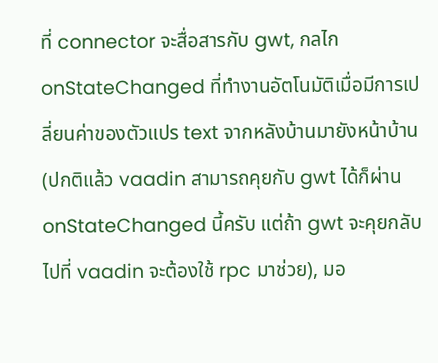ที่ connector จะสื่อสารกับ gwt, กลไก onStateChanged ที่ทำงานอัตโนมัติเมื่อมีการเปลี่ยนค่าของตัวแปร text จากหลังบ้านมายังหน้าบ้าน (ปกติแล้ว vaadin สามารถคุยกับ gwt ได้ก็ผ่าน onStateChanged นี้ครับ แต่ถ้า gwt จะคุยกลับไปที่ vaadin จะต้องใช้ rpc มาช่วย), มอ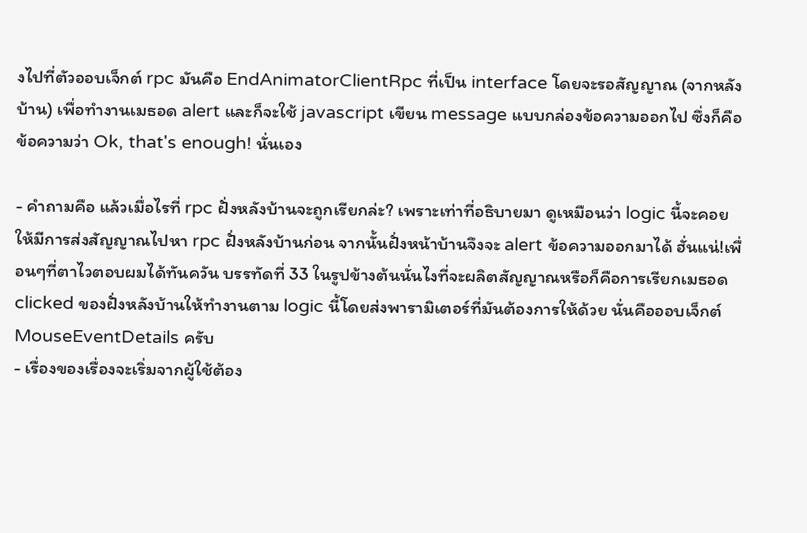งไปที่ตัวออบเจ็กต์ rpc มันคือ EndAnimatorClientRpc ที่เป็น interface โดยจะรอสัญญาณ (จากหลังบ้าน) เพื่อทำงานเมธอด alert และก็จะใช้ javascript เขียน message แบบกล่องข้อความออกไป ซึ่งก็คือข้อความว่า Ok, that's enough! นั่นเอง

- คำถามคือ แล้วเมื่อไรที่ rpc ฝั่งหลังบ้านจะถูกเรียกล่ะ? เพราะเท่าที่อธิบายมา ดูเหมือนว่า logic นี้จะคอยให้มีการส่งสัญญาณไปหา rpc ฝั่งหลังบ้านก่อน จากนั้นฝั่งหน้าบ้านจึงจะ alert ข้อความออกมาได้ ฮั่นแน่!เพื่อนๆที่ตาไวตอบผมได้ทันควัน บรรทัดที่ 33 ในรูปข้างต้นนั่นไงที่จะผลิตสัญญาณหรือก็คือการเรียกเมธอด clicked ของฝั่งหลังบ้านให้ทำงานตาม logic นี้โดยส่งพารามิเตอร์ที่มันต้องการให้ด้วย นั่นคือออบเจ็กต์ MouseEventDetails ครับ
- เรื่องของเรื่องจะเริ่มจากผู้ใช้ต้อง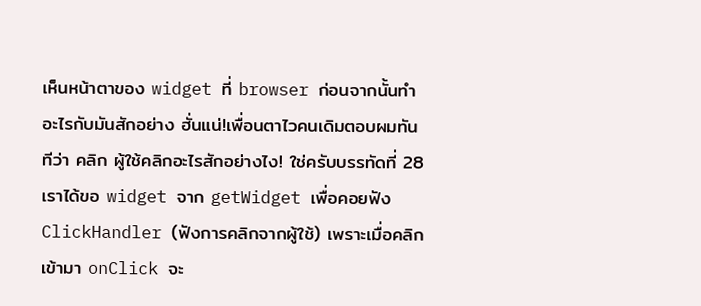เห็นหน้าตาของ widget ที่ browser ก่อนจากนั้นทำอะไรกับมันสักอย่าง ฮั่นแน่!เพื่อนตาไวคนเดิมตอบผมทันทีว่า คลิก ผู้ใช้คลิกอะไรสักอย่างไง! ใช่ครับบรรทัดที่ 28 เราได้ขอ widget จาก getWidget เพื่อคอยฟัง ClickHandler (ฟังการคลิกจากผู้ใช้) เพราะเมื่อคลิกเข้ามา onClick จะ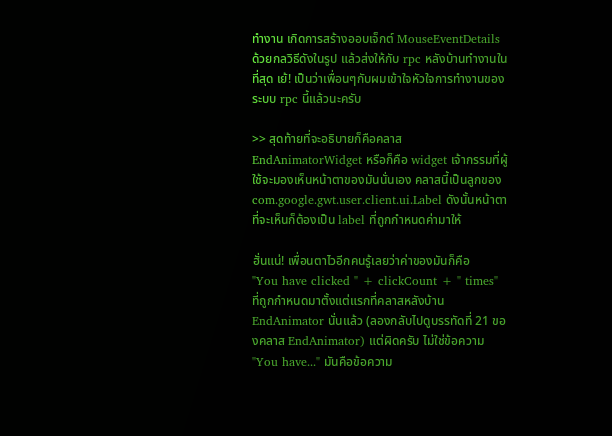ทำงาน เกิดการสร้างออบเจ็กต์ MouseEventDetails ด้วยกลวิธีดังในรูป แล้วส่งให้กับ rpc หลังบ้านทำงานในที่สุด เย้! เป็นว่าเพื่อนๆกับผมเข้าใจหัวใจการทำงานของระบบ rpc นี้แล้วนะครับ

>> สุดท้ายที่จะอธิบายก็คือคลาส EndAnimatorWidget หรือก็คือ widget เจ้ากรรมที่ผู้ใช้จะมองเห็นหน้าตาของมันนั่นเอง คลาสนี้เป็นลูกของ com.google.gwt.user.client.ui.Label ดังนั้นหน้าตาที่จะเห็นก็ต้องเป็น label ที่ถูกกำหนดค่ามาให้

ฮั่นแน่! เพื่อนตาไวอีกคนรู้เลยว่าค่าของมันก็คือ
"You have clicked " + clickCount + " times"
ที่ถูกกำหนดมาตั้งแต่แรกที่คลาสหลังบ้าน EndAnimator นั่นแล้ว (ลองกลับไปดูบรรทัดที่ 21 ของคลาส EndAnimator) แต่ผิดครับ ไม่ใช่ข้อความ "You have..." มันคือข้อความ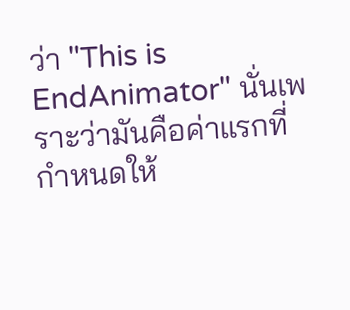ว่า "This is EndAnimator" นั่นเพราะว่ามันคือค่าแรกที่กำหนดให้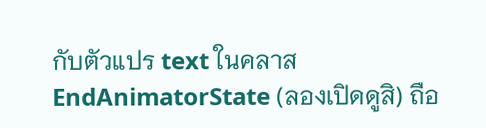กับตัวแปร text ในคลาส EndAnimatorState (ลองเปิดดูสิ) ถือ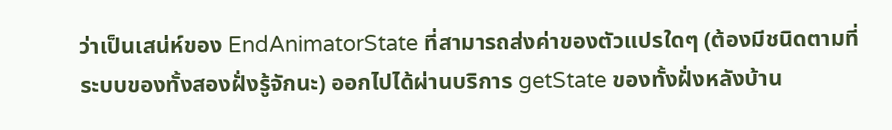ว่าเป็นเสน่ห์ของ EndAnimatorState ที่สามารถส่งค่าของตัวแปรใดๆ (ต้องมีชนิดตามที่ระบบของทั้งสองฝั่งรู้จักนะ) ออกไปได้ผ่านบริการ getState ของทั้งฝั่งหลังบ้าน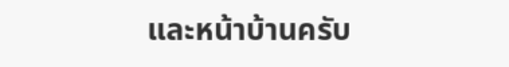และหน้าบ้านครับ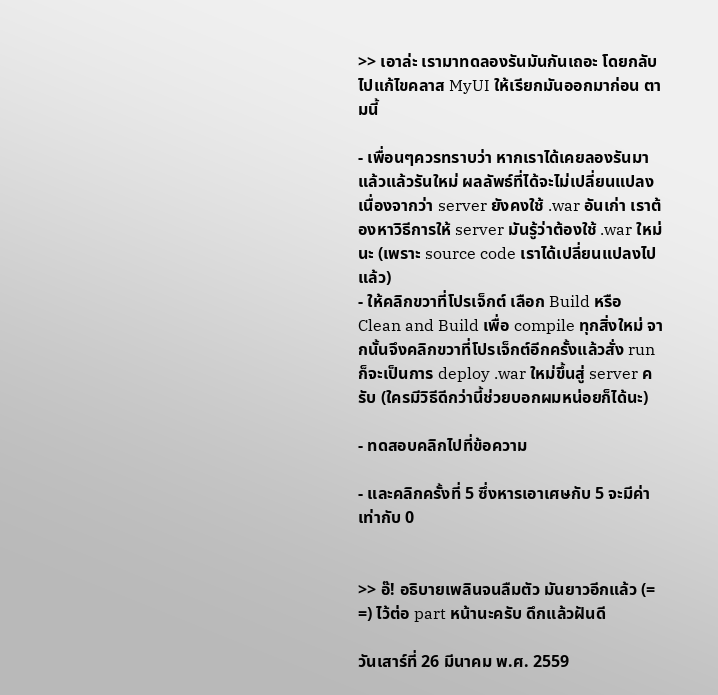>> เอาล่ะ เรามาทดลองรันมันกันเถอะ โดยกลับไปแก้ไขคลาส MyUI ให้เรียกมันออกมาก่อน ตามนี้

- เพื่อนๆควรทราบว่า หากเราได้เคยลองรันมาแล้วแล้วรันใหม่ ผลลัพธ์ที่ได้จะไม่เปลี่ยนแปลง เนื่องจากว่า server ยังคงใช้ .war อันเก่า เราต้องหาวิธีการให้ server มันรู้ว่าต้องใช้ .war ใหม่นะ (เพราะ source code เราได้เปลี่ยนแปลงไปแล้ว)
- ให้คลิกขวาที่โปรเจ็กต์ เลือก Build หรือ Clean and Build เพื่อ compile ทุกสิ่งใหม่ จากนั้นจึงคลิกขวาที่โปรเจ็กต์อีกครั้งแล้วสั่ง run ก็จะเป็นการ deploy .war ใหม่ขึ้นสู่ server ครับ (ใครมีวิธีดีกว่านี้ช่วยบอกผมหน่อยก็ได้นะ)

- ทดสอบคลิกไปที่ข้อความ

- และคลิกครั้งที่ 5 ซึ่งหารเอาเศษกับ 5 จะมีค่าเท่ากับ 0


>> อ๊! อธิบายเพลินจนลืมตัว มันยาวอีกแล้ว (= =) ไว้ต่อ part หน้านะครับ ดึกแล้วฝันดี

วันเสาร์ที่ 26 มีนาคม พ.ศ. 2559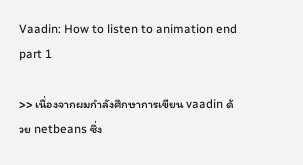Vaadin: How to listen to animation end part 1

>> เนื่องจากผมกำลังศึกษาการเขียน vaadin ด้วย netbeans ซึ่ง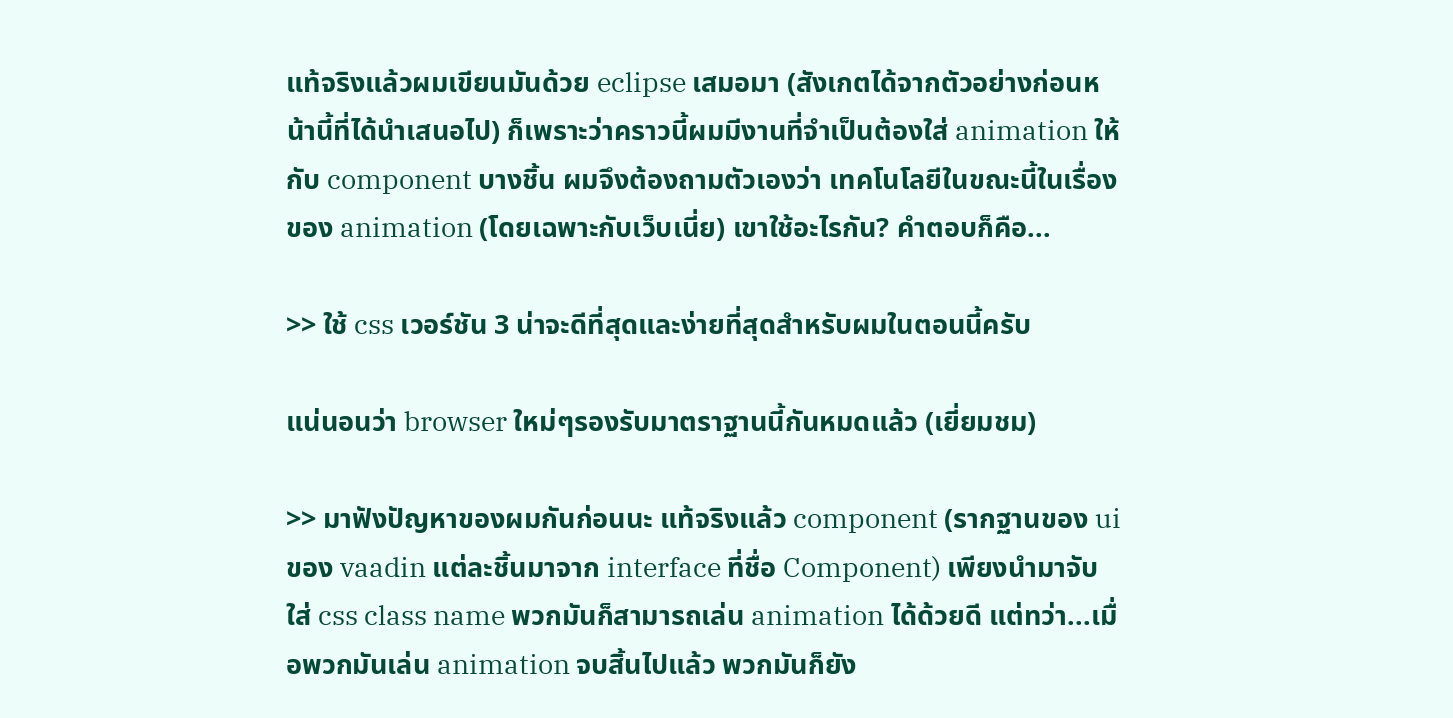แท้จริงแล้วผมเขียนมันด้วย eclipse เสมอมา (สังเกตได้จากตัวอย่างก่อนหน้านี้ที่ได้นำเสนอไป) ก็เพราะว่าคราวนี้ผมมีงานที่จำเป็นต้องใส่ animation ให้กับ component บางชิ้น ผมจึงต้องถามตัวเองว่า เทคโนโลยีในขณะนี้ในเรื่องของ animation (โดยเฉพาะกับเว็บเนี่ย) เขาใช้อะไรกัน? คำตอบก็คือ...

>> ใช้ css เวอร์ชัน 3 น่าจะดีที่สุดและง่ายที่สุดสำหรับผมในตอนนี้ครับ

แน่นอนว่า browser ใหม่ๆรองรับมาตราฐานนี้กันหมดแล้ว (เยี่ยมชม)

>> มาฟังปัญหาของผมกันก่อนนะ แท้จริงแล้ว component (รากฐานของ ui ของ vaadin แต่ละชิ้นมาจาก interface ที่ชื่อ Component) เพียงนำมาจับใส่ css class name พวกมันก็สามารถเล่น animation ได้ด้วยดี แต่ทว่า...เมื่อพวกมันเล่น animation จบสิ้นไปแล้ว พวกมันก็ยัง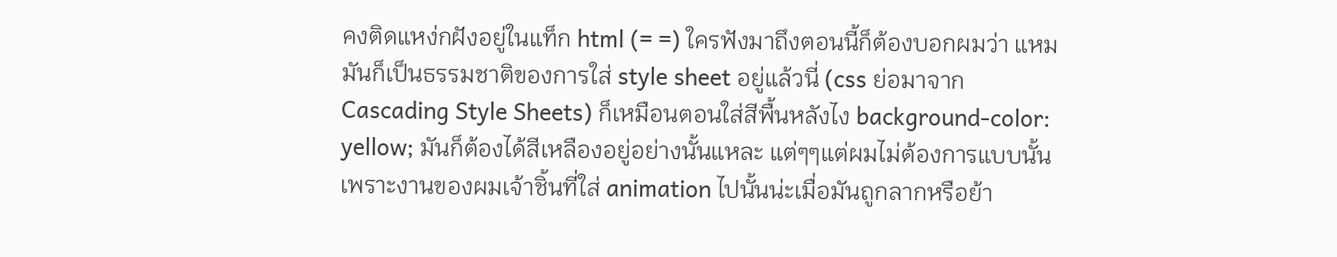คงติดแหง่กฝังอยู่ในแท็ก html (= =) ใครฟังมาถึงตอนนี้ก็ต้องบอกผมว่า แหม มันก็เป็นธรรมชาติของการใส่ style sheet อยู่แล้วนี่ (css ย่อมาจาก Cascading Style Sheets) ก็เหมือนตอนใส่สีพื้นหลังไง background-color: yellow; มันก็ต้องได้สีเหลืองอยู่อย่างนั้นแหละ แต่ๆๆแต่ผมไม่ต้องการแบบนั้น เพราะงานของผมเจ้าชิ้นที่ใส่ animation ไปนั้นน่ะเมื่อมันถูกลากหรือย้า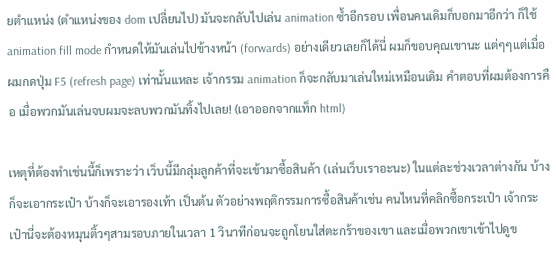ยตำแหน่ง (ตำแหน่งของ dom เปลี่ยนไป) มันจะกลับไปเล่น animation ซ้ำอีกรอบ เพื่อนคนเดิมก็บอกมาอีกว่า ก็ใช้ animation fill mode กำหนดให้มันเล่นไปข้างหน้า (forwards) อย่างเดียวเลยก็ได้นี่ ผมก็ขอบคุณเขานะ แต่ๆๆแต่เมื่อผมกดปุ่ม F5 (refresh page) เท่านั้นแหละ เจ้ากรรม animation ก็จะกลับมาเล่นใหม่เหมือนเดิม คำตอบที่ผมต้องการคือ เมื่อพวกมันเล่นจบผมจะลบพวกมันทิ้งไปเลย! (เอาออกจากแท็ก html)

เหตุที่ต้องทำเช่นนี้ก็เพราะว่า เว็บนี้มีกลุ่มลูกค้าที่จะเข้ามาซื้อสินค้า (เล่นเว็บเราอะนะ) ในแต่ละช่วงเวลาต่างกัน บ้างก็จะเอากระเป๋า บ้างก็จะเอารองเท้า เป็นต้น ตัวอย่างพฤติกรรมการซื้อสินค้าเช่น คนไหนที่คลิกซื้อกระเป๋า เจ้ากระเป๋านี่จะต้องหมุนติ้วๆสามรอบภายในเวลา 1 วินาทีก่อนจะถูกโยนใส่ตะกร้าของเขา และเมื่อพวกเขาเข้าไปดูข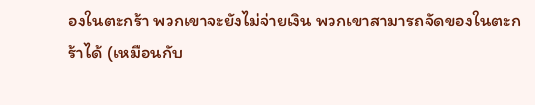องในตะกร้า พวกเขาจะยังไม่จ่ายเงิน พวกเขาสามารถจัดของในตะกร้าได้ (เหมือนกับ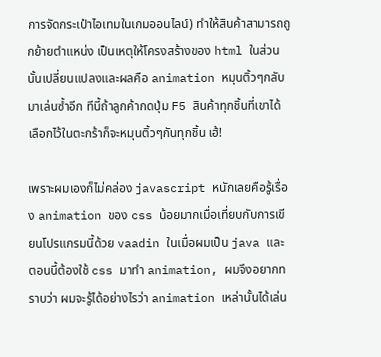การจัดกระเป๋าไอเทมในเกมออนไลน์) ทำให้สินค้าสามารถถูกย้ายตำแหน่ง เป็นเหตุให้โครงสร้างของ html ในส่วนนั้นเปลี่ยนแปลงและผลคือ animation หมุนติ้วๆกลับมาเล่นซ้ำอีก ทีนี้ถ้าลูกค้ากดปุ่ม F5 สินค้าทุกชิ้นที่เขาได้เลือกไว้ในตะกร้าก็จะหมุนติ้วๆกันทุกชิ้น เฮ้!

เพราะผมเองก็ไม่คล่อง javascript หนักเลยคือรู้เรื่อง animation ของ css น้อยมากเมื่อเที่ยบกับการเขียนโปรแกรมนี้ด้วย vaadin ในเมื่อผมเป็น java และตอนนี้ต้องใช้ css มาทำ animation, ผมจึงอยากทราบว่า ผมจะรู้ได้อย่างไรว่า animation เหล่านั้นได้เล่น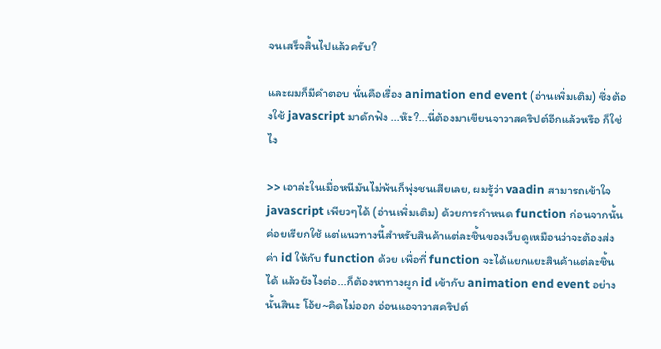จนเสร็จสิ้นไปแล้วครับ?

และผมก็มีคำตอบ นั่นคือเรื่อง animation end event (อ่านเพิ่มเติม) ซึ่งต้องใช้ javascript มาดักฟัง ...ห๊ะ?...นี่ต้องมาเขียนจาวาสคริปต์อีกแล้วหรือ ก็ใช่ไง

>> เอาล่ะในเมื่อหนีมันไม่พ้นก็พุ่งชนเสียเลย, ผมรู้ว่า vaadin สามารถเข้าใจ javascript เพียวๆได้ (อ่านเพิ่มเติม) ด้วยการกำหนด function ก่อนจากนั้นค่อยเรียกใช้ แต่แนวทางนี้สำหรับสินค้าแต่ละชิ้นของเว็บดูเหมือนว่าจะต้องส่งค่า id ให้กับ function ด้วย เพื่อที่ function จะได้แยกแยะสินค้าแต่ละชิ้นได้ แล้วยังไงต่อ...ก็ต้องหาทางผูก id เข้ากับ animation end event อย่างนั้นสินะ โอ้ย~คิดไม่ออก อ่อนแอจาวาสคริปต์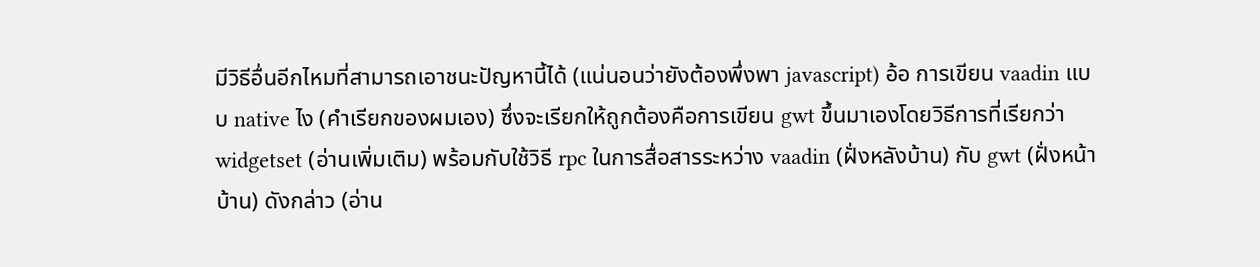มีวิธีอื่นอีกไหมที่สามารถเอาชนะปัญหานี้ได้ (แน่นอนว่ายังต้องพึ่งพา javascript) อ้อ การเขียน vaadin แบบ native ไง (คำเรียกของผมเอง) ซึ่งจะเรียกให้ถูกต้องคือการเขียน gwt ขึ้นมาเองโดยวิธีการที่เรียกว่า widgetset (อ่านเพิ่มเติม) พร้อมกับใช้วิธี rpc ในการสื่อสารระหว่าง vaadin (ฝั่งหลังบ้าน) กับ gwt (ฝั่งหน้าบ้าน) ดังกล่าว (อ่าน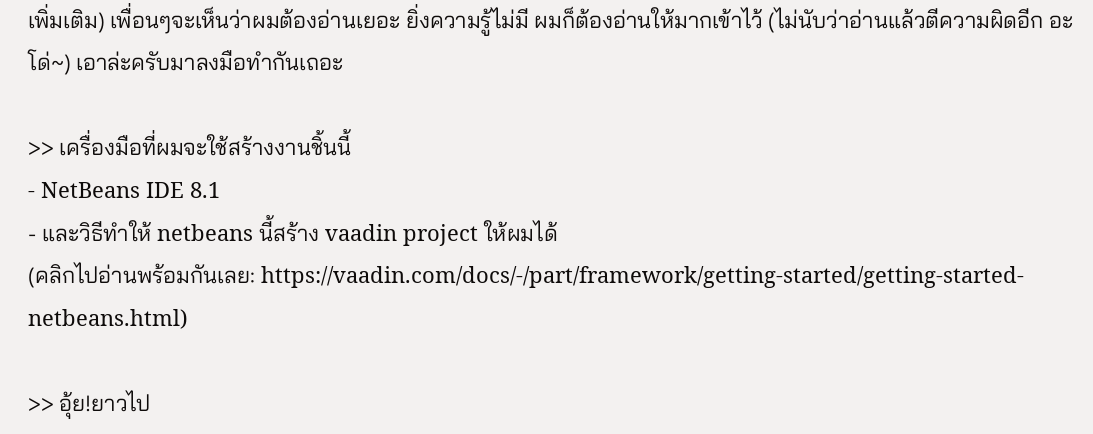เพิ่มเติม) เพื่อนๆจะเห็นว่าผมต้องอ่านเยอะ ยิ่งความรู้ไม่มี ผมก็ต้องอ่านให้มากเข้าไว้ (ไม่นับว่าอ่านแล้วตีความผิดอีก อะโด่~) เอาล่ะครับมาลงมือทำกันเถอะ

>> เครื่องมือที่ผมจะใช้สร้างงานชิ้นนี้
- NetBeans IDE 8.1
- และวิธีทำให้ netbeans นี้สร้าง vaadin project ให้ผมได้
(คลิกไปอ่านพร้อมกันเลย: https://vaadin.com/docs/-/part/framework/getting-started/getting-started-netbeans.html)

>> อุ้ย!ยาวไป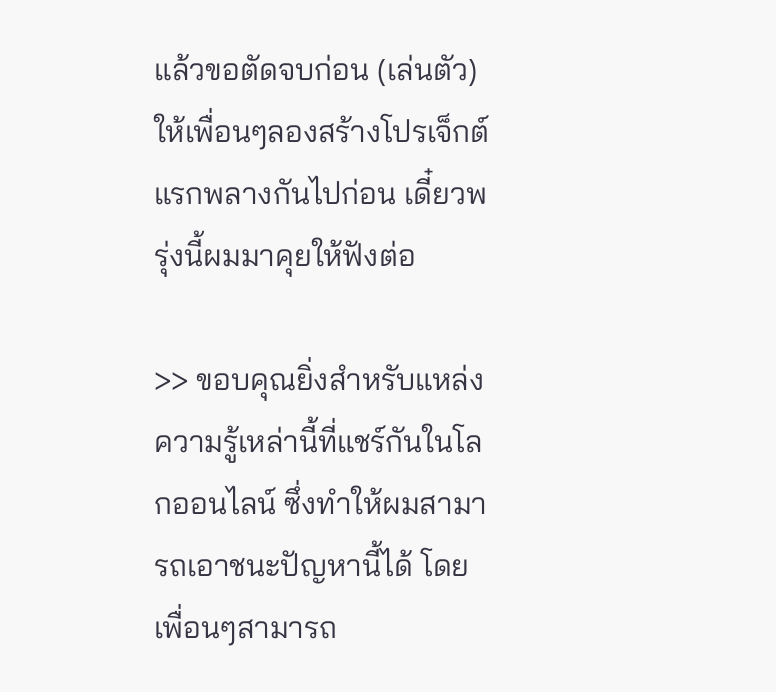แล้วขอตัดจบก่อน (เล่นตัว) ให้เพื่อนๆลองสร้างโปรเจ็กต์แรกพลางกันไปก่อน เดี๋ยวพรุ่งนี้ผมมาคุยให้ฟังต่อ

>> ขอบคุณยิ่งสำหรับแหล่งความรู้เหล่านี้ที่แชร์กันในโลกออนไลน์ ซึ่งทำให้ผมสามารถเอาชนะปัญหานี้ได้ โดยเพื่อนๆสามารถ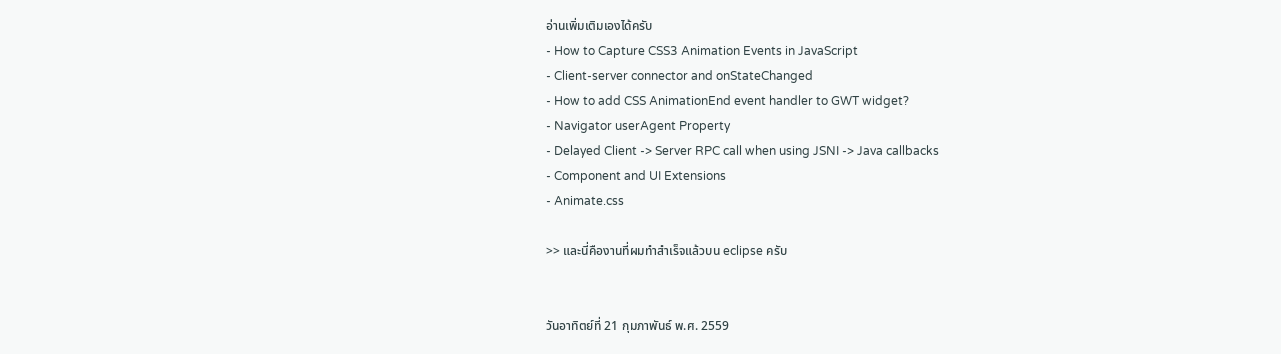อ่านเพิ่มเติมเองได้ครับ
- How to Capture CSS3 Animation Events in JavaScript
- Client-server connector and onStateChanged
- How to add CSS AnimationEnd event handler to GWT widget?
- Navigator userAgent Property
- Delayed Client -> Server RPC call when using JSNI -> Java callbacks
- Component and UI Extensions
- Animate.css

>> และนี่คืองานที่ผมทำสำเร็จแล้วบน eclipse ครับ


วันอาทิตย์ที่ 21 กุมภาพันธ์ พ.ศ. 2559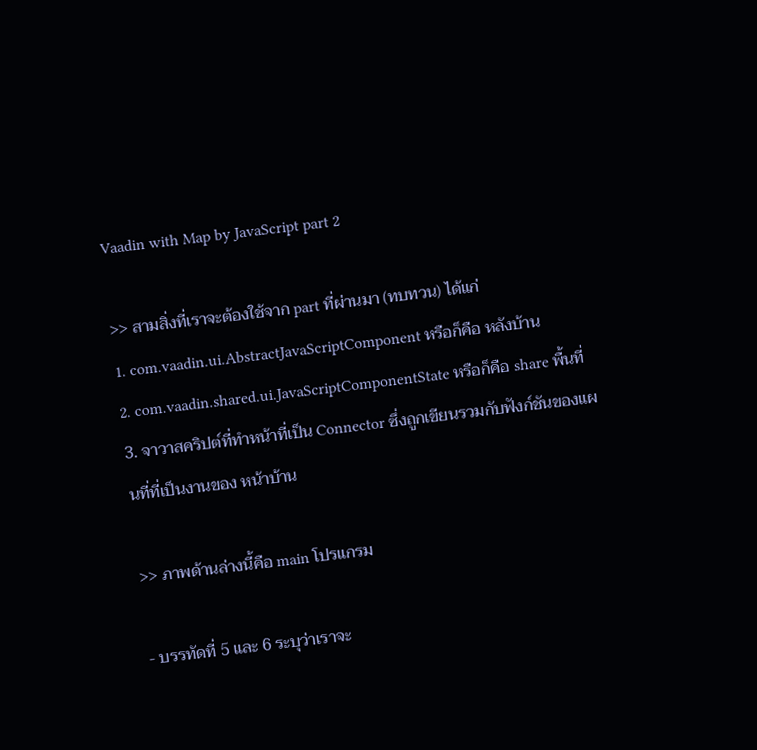Vaadin with Map by JavaScript part 2

>> สามสิ่งที่เราจะต้องใช้จาก part ที่ผ่านมา (ทบทวน) ได้แก่
1. com.vaadin.ui.AbstractJavaScriptComponent หรือก็คือ หลังบ้าน
2. com.vaadin.shared.ui.JavaScriptComponentState หรือก็คือ share พื้นที่
3. จาวาสคริปต์ที่ทำหน้าที่เป็น Connector ซึ่งถูกเขียนรวมกับฟังก์ชันของแผนที่ที่เป็นงานของ หน้าบ้าน

>> ภาพด้านล่างนี้คือ main โปรแกรม

- บรรทัดที่ 5 และ 6 ระบุว่าเราจะ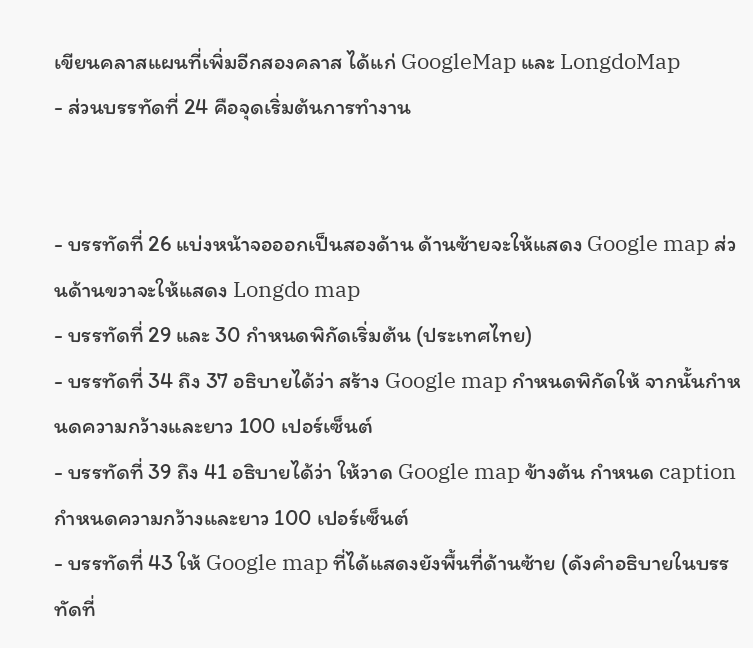เขียนคลาสแผนที่เพิ่มอีกสองคลาส ได้แก่ GoogleMap และ LongdoMap
- ส่วนบรรทัดที่ 24 คือจุดเริ่มต้นการทำงาน


- บรรทัดที่ 26 แบ่งหน้าจอออกเป็นสองด้าน ด้านซ้ายจะให้แสดง Google map ส่วนด้านขวาจะให้แสดง Longdo map
- บรรทัดที่ 29 และ 30 กำหนดพิกัดเริ่มต้น (ประเทศไทย)
- บรรทัดที่ 34 ถึง 37 อธิบายได้ว่า สร้าง Google map กำหนดพิกัดให้ จากนั้นกำหนดความกว้างและยาว 100 เปอร์เซ็นต์
- บรรทัดที่ 39 ถึง 41 อธิบายได้ว่า ให้วาด Google map ข้างต้น กำหนด caption กำหนดความกว้างและยาว 100 เปอร์เซ็นต์
- บรรทัดที่ 43 ให้ Google map ที่ได้แสดงยังพื้นที่ด้านซ้าย (ดังคำอธิบายในบรรทัดที่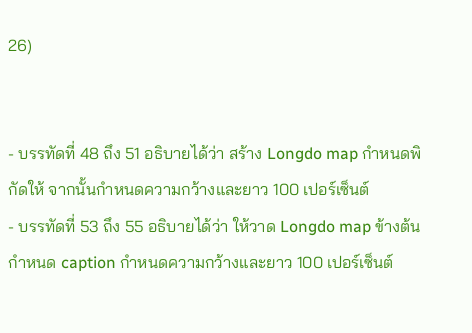26)


- บรรทัดที่ 48 ถึง 51 อธิบายได้ว่า สร้าง Longdo map กำหนดพิกัดให้ จากนั้นกำหนดความกว้างและยาว 100 เปอร์เซ็นต์
- บรรทัดที่ 53 ถึง 55 อธิบายได้ว่า ให้วาด Longdo map ข้างต้น กำหนด caption กำหนดความกว้างและยาว 100 เปอร์เซ็นต์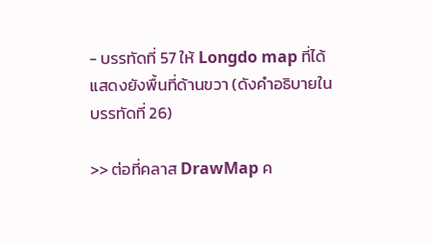- บรรทัดที่ 57 ให้ Longdo map ที่ได้แสดงยังพื้นที่ด้านขวา (ดังคำอธิบายในบรรทัดที่ 26)

>> ต่อที่คลาส DrawMap ค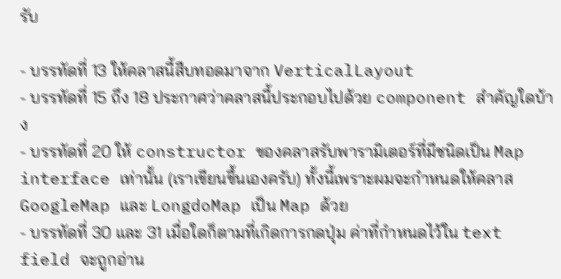รับ

- บรรทัดที่ 13 ให้คลาสนี้สืบทอดมาจาก VerticalLayout
- บรรทัดที่ 15 ถึง 18 ประกาศว่าคลาสนี้ประกอบไปด้วย component สำคัญใดบ้าง
- บรรทัดที่ 20 ให้ constructor ของคลาสรับพารามิเตอร์ที่มีชนิดเป็น Map interface เท่านั้น (เราเขียนขึ้นเองครับ) ทั้งนี้เพราะผมจะกำหนดให้คลาส GoogleMap และ LongdoMap เป็น Map ด้วย
- บรรทัดที่ 30 และ 31 เมื่อใดก็ตามที่เกิดการกดปุ่ม ค่าที่กำหนดไว้ใน text field จะถูกอ่าน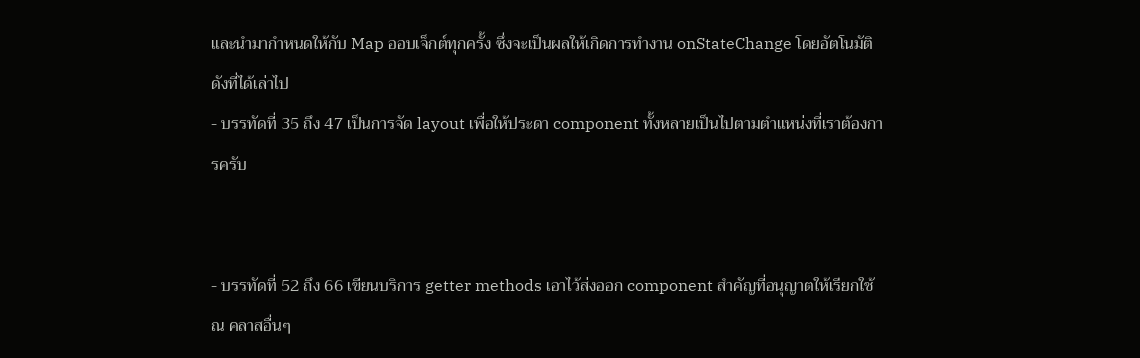และนำมากำหนดให้กับ Map ออบเจ็กต์ทุกครั้ง ซึ่งจะเป็นผลให้เกิดการทำงาน onStateChange โดยอัตโนมัติดังที่ได้เล่าไป
- บรรทัดที่ 35 ถึง 47 เป็นการจัด layout เพื่อให้ประดา component ทั้งหลายเป็นไปตามตำแหน่งที่เราต้องการครับ


- บรรทัดที่ 52 ถึง 66 เขียนบริการ getter methods เอาไว้ส่งออก component สำคัญที่อนุญาตให้เรียกใช้ ณ คลาสอื่นๆ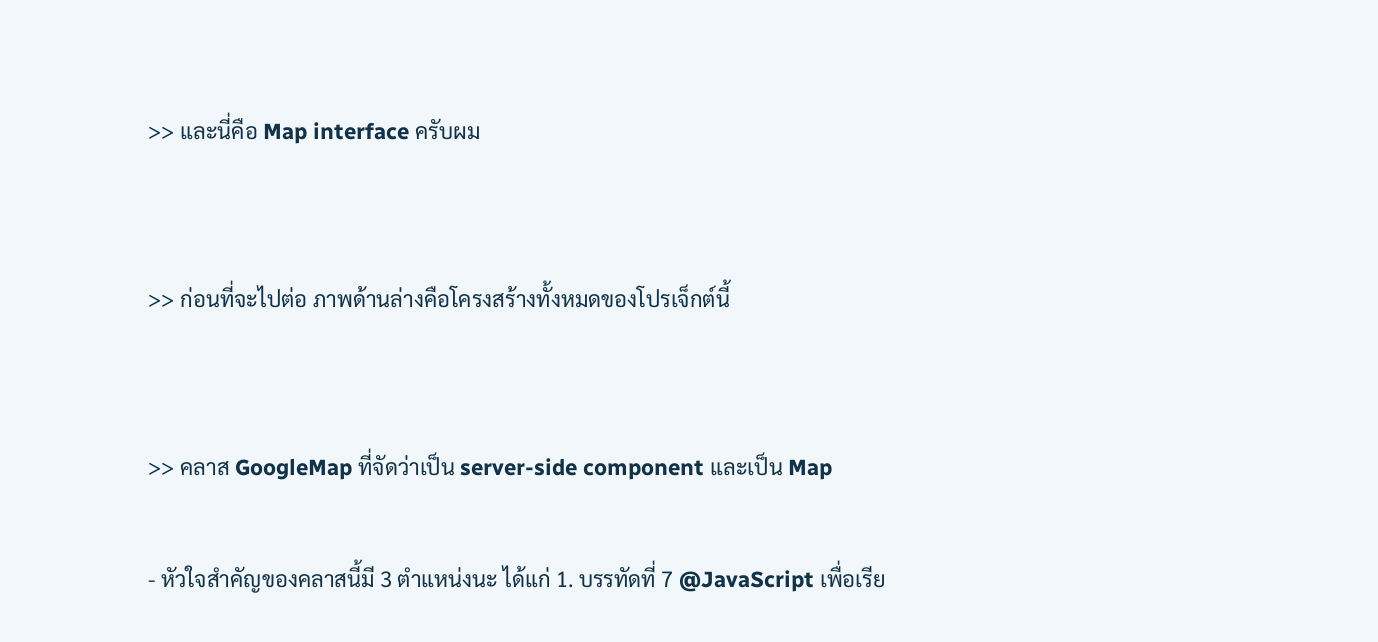>> และนี่คือ Map interface ครับผม


>> ก่อนที่จะไปต่อ ภาพด้านล่างคือโครงสร้างทั้งหมดของโปรเจ็กต์นี้


>> คลาส GoogleMap ที่จัดว่าเป็น server-side component และเป็น Map

- หัวใจสำคัญของคลาสนี้มี 3 ตำแหน่งนะ ได้แก่ 1. บรรทัดที่ 7 @JavaScript เพื่อเรีย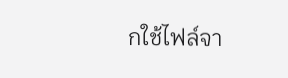กใช้ไฟล์จา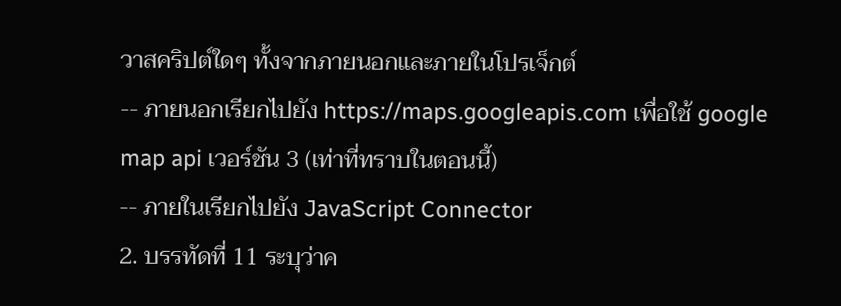วาสคริปต์ใดๆ ทั้งจากภายนอกและภายในโปรเจ็กต์
-- ภายนอกเรียกไปยัง https://maps.googleapis.com เพื่อใช้ google map api เวอร์ชัน 3 (เท่าที่ทราบในตอนนี้)
-- ภายในเรียกไปยัง JavaScript Connector
2. บรรทัดที่ 11 ระบุว่าค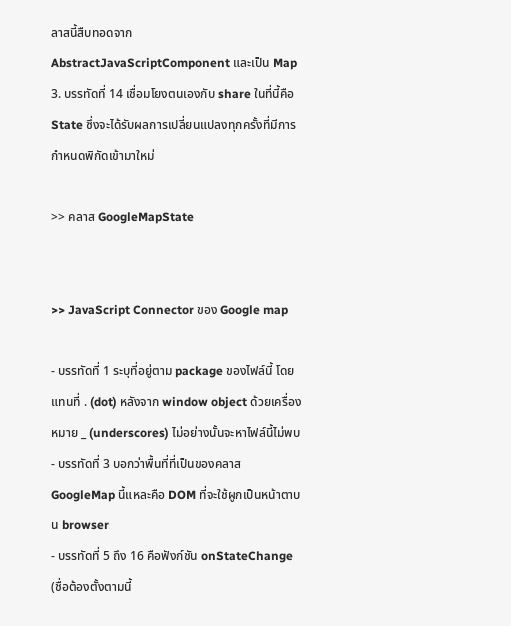ลาสนี้สืบทอดจาก AbstractJavaScriptComponent และเป็น Map
3. บรรทัดที่ 14 เชื่อมโยงตนเองกับ share ในที่นี้คือ State ซึ่งจะได้รับผลการเปลี่ยนแปลงทุกครั้งที่มีการกำหนดพิกัดเข้ามาใหม่

>> คลาส GoogleMapState


>> JavaScript Connector ของ Google map

- บรรทัดที่ 1 ระบุที่อยู่ตาม package ของไฟล์นี้ โดยแทนที่ . (dot) หลังจาก window object ด้วยเครื่องหมาย _ (underscores) ไม่อย่างนั้นจะหาไฟล์นี้ไม่พบ
- บรรทัดที่ 3 บอกว่าพื้นที่ที่เป็นของคลาส GoogleMap นี้แหละคือ DOM ที่จะใช้ผูกเป็นหน้าตาบน browser
- บรรทัดที่ 5 ถึง 16 คือฟังก์ชัน onStateChange (ชื่อต้องตั้งตามนี้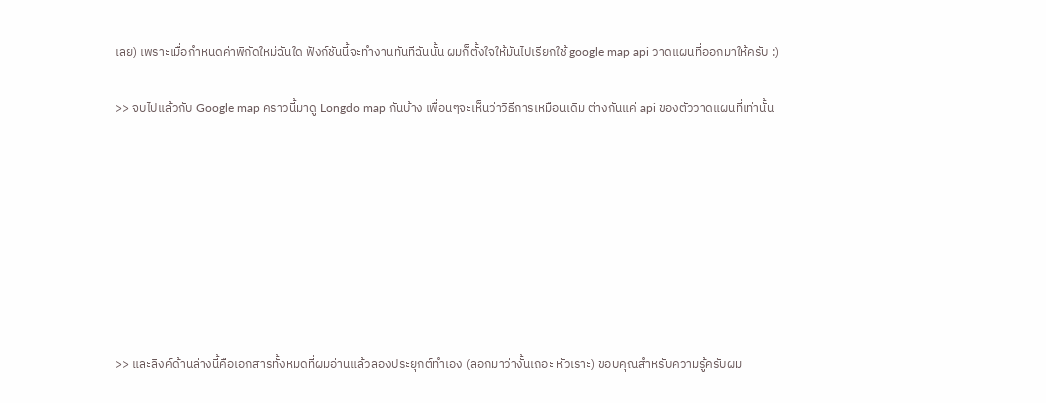เลย) เพราะเมื่อกำหนดค่าพิกัดใหม่ฉันใด ฟังก์ชันนี้จะทำงานทันทีฉันนั้น ผมก็ตั้งใจให้มันไปเรียกใช้ google map api วาดแผนที่ออกมาให้ครับ :)

>> จบไปแล้วกับ Google map คราวนี้มาดู Longdo map กันบ้าง เพื่อนๆจะเห็นว่าวิธีการเหมือนเดิม ต่างกันแค่ api ของตัววาดแผนที่เท่านั้น








>> และลิงค์ด้านล่างนี้คือเอกสารทั้งหมดที่ผมอ่านแล้วลองประยุกต์ทำเอง (ลอกมาว่างั้นเถอะ หัวเราะ) ขอบคุณสำหรับความรู้ครับผม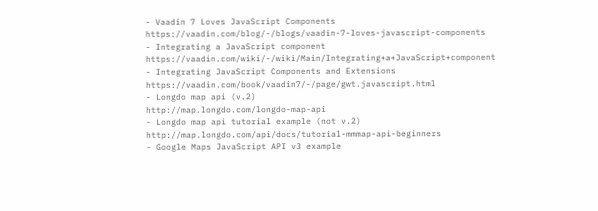- Vaadin 7 Loves JavaScript Components
https://vaadin.com/blog/-/blogs/vaadin-7-loves-javascript-components
- Integrating a JavaScript component
https://vaadin.com/wiki/-/wiki/Main/Integrating+a+JavaScript+component
- Integrating JavaScript Components and Extensions
https://vaadin.com/book/vaadin7/-/page/gwt.javascript.html
- Longdo map api (v.2)
http://map.longdo.com/longdo-map-api
- Longdo map api tutorial example (not v.2)
http://map.longdo.com/api/docs/tutorial-mmmap-api-beginners
- Google Maps JavaScript API v3 example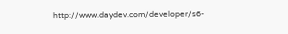http://www.daydev.com/developer/s6-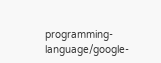programming-language/google-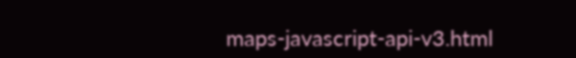maps-javascript-api-v3.html